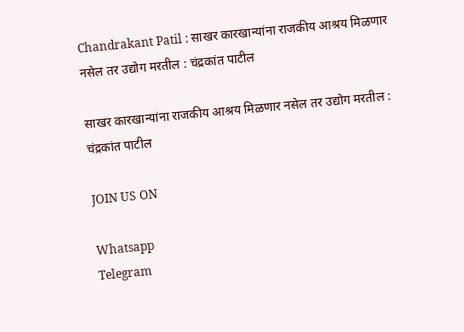Chandrakant Patil : साखर कारखान्यांना राजकीय आश्रय मिळणार नसेल तर उद्योग मरतील : चंद्रकांत पाटील

साखर कारखान्यांना राजकीय आश्रय मिळणार नसेल तर उद्योग मरतील : चंद्रकांत पाटील

JOIN US ON

Whatsapp
Telegram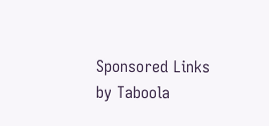Sponsored Links by Taboola